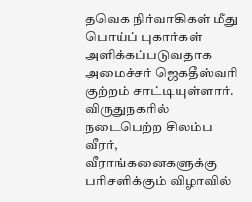தவெக நிர்வாகிகள் மீது பொய்ப் புகார்கள் அளிக்கப்படுவதாக அமைச்சர் ஜெகதீஸ்வரி குற்றம் சாட்டியுள்ளார்.
விருதுநகரில் நடைபெற்ற சிலம்ப வீரர், வீராங்கனைகளுக்கு பரிசளிக்கும் விழாவில்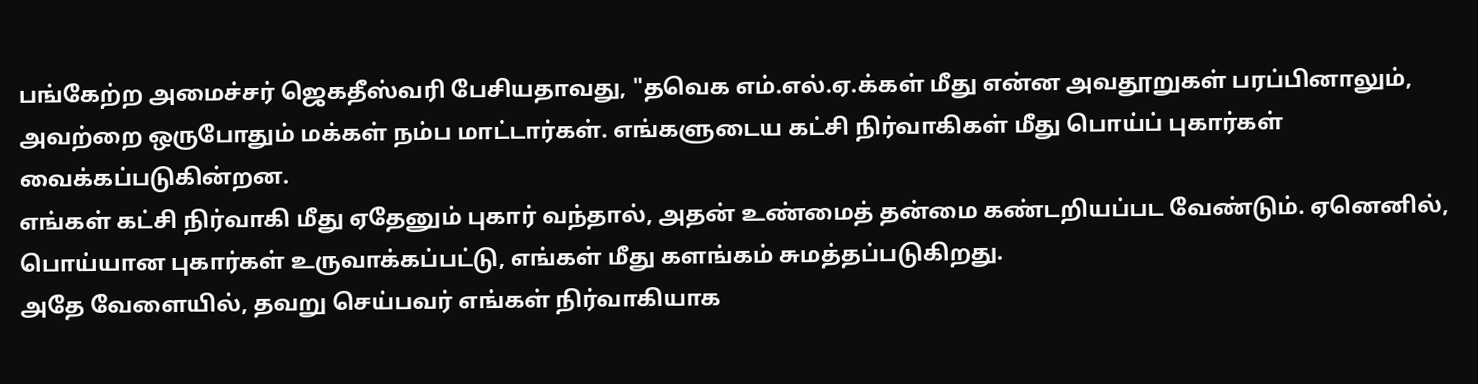பங்கேற்ற அமைச்சர் ஜெகதீஸ்வரி பேசியதாவது, "தவெக எம்.எல்.ஏ.க்கள் மீது என்ன அவதூறுகள் பரப்பினாலும், அவற்றை ஒருபோதும் மக்கள் நம்ப மாட்டார்கள். எங்களுடைய கட்சி நிர்வாகிகள் மீது பொய்ப் புகார்கள் வைக்கப்படுகின்றன.
எங்கள் கட்சி நிர்வாகி மீது ஏதேனும் புகார் வந்தால், அதன் உண்மைத் தன்மை கண்டறியப்பட வேண்டும். ஏனெனில், பொய்யான புகார்கள் உருவாக்கப்பட்டு, எங்கள் மீது களங்கம் சுமத்தப்படுகிறது.
அதே வேளையில், தவறு செய்பவர் எங்கள் நிர்வாகியாக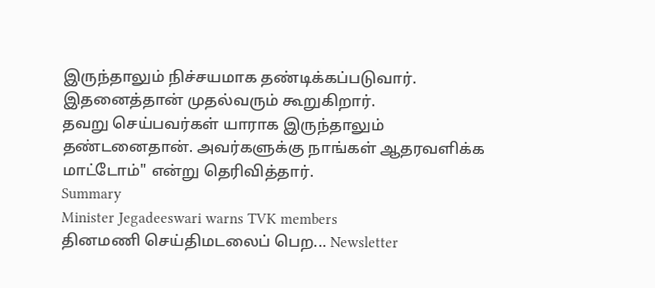இருந்தாலும் நிச்சயமாக தண்டிக்கப்படுவார். இதனைத்தான் முதல்வரும் கூறுகிறார்.
தவறு செய்பவர்கள் யாராக இருந்தாலும் தண்டனைதான். அவர்களுக்கு நாங்கள் ஆதரவளிக்க மாட்டோம்" என்று தெரிவித்தார்.
Summary
Minister Jegadeeswari warns TVK members
தினமணி செய்திமடலைப் பெற... Newsletter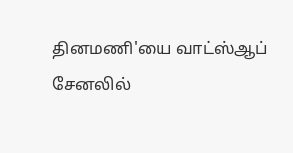தினமணி'யை வாட்ஸ்ஆப் சேனலில்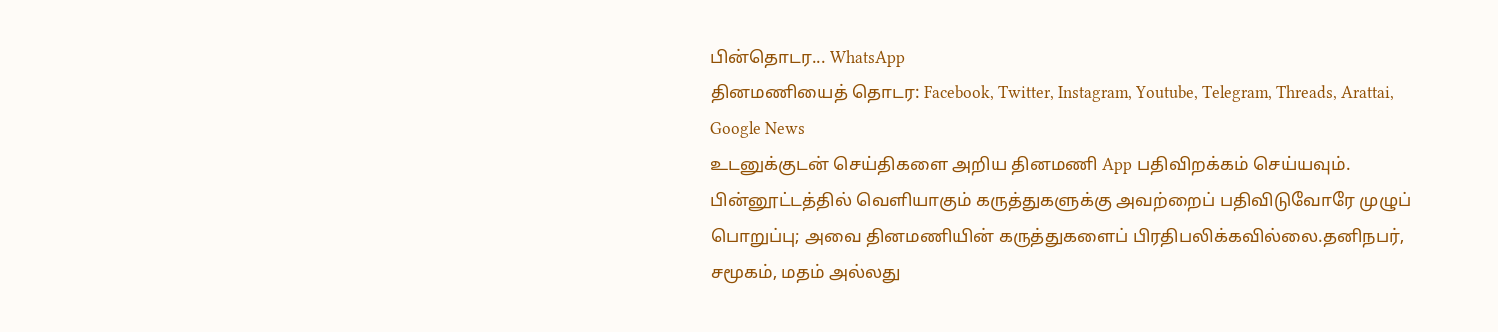பின்தொடர... WhatsApp
தினமணியைத் தொடர: Facebook, Twitter, Instagram, Youtube, Telegram, Threads, Arattai, Google News
உடனுக்குடன் செய்திகளை அறிய தினமணி App பதிவிறக்கம் செய்யவும்.
பின்னூட்டத்தில் வெளியாகும் கருத்துகளுக்கு அவற்றைப் பதிவிடுவோரே முழுப் பொறுப்பு; அவை தினமணியின் கருத்துகளைப் பிரதிபலிக்கவில்லை.தனிநபர், சமூகம், மதம் அல்லது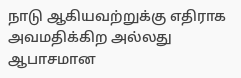நாடு ஆகியவற்றுக்கு எதிராக அவமதிக்கிற அல்லது ஆபாசமான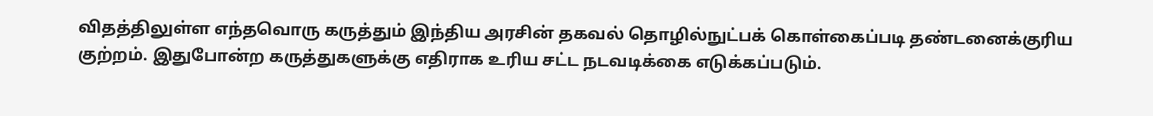விதத்திலுள்ள எந்தவொரு கருத்தும் இந்திய அரசின் தகவல் தொழில்நுட்பக் கொள்கைப்படி தண்டனைக்குரிய குற்றம். இதுபோன்ற கருத்துகளுக்கு எதிராக உரிய சட்ட நடவடிக்கை எடுக்கப்படும்.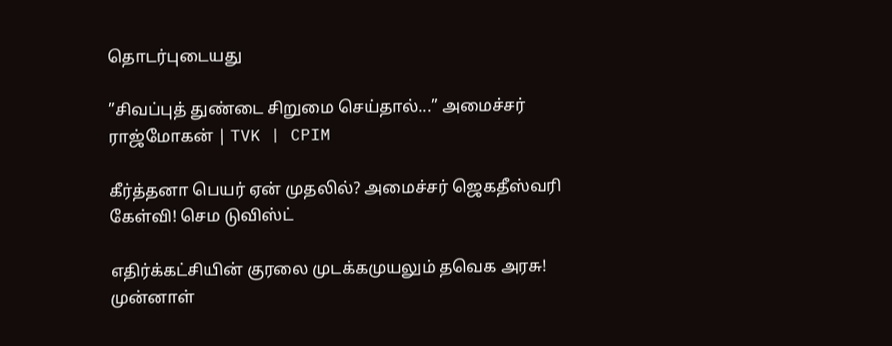தொடர்புடையது

”சிவப்புத் துண்டை சிறுமை செய்தால்...” அமைச்சர் ராஜ்மோகன் | TVK | CPIM

கீர்த்தனா பெயர் ஏன் முதலில்? அமைச்சர் ஜெகதீஸ்வரி கேள்வி! செம டுவிஸ்ட்

எதிர்க்கட்சியின் குரலை முடக்கமுயலும் தவெக அரசு! முன்னாள்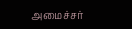அமைச்சர்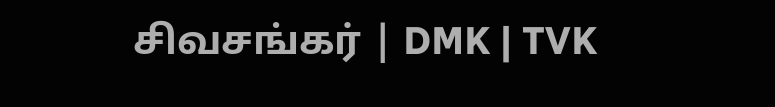சிவசங்கர் | DMK | TVK